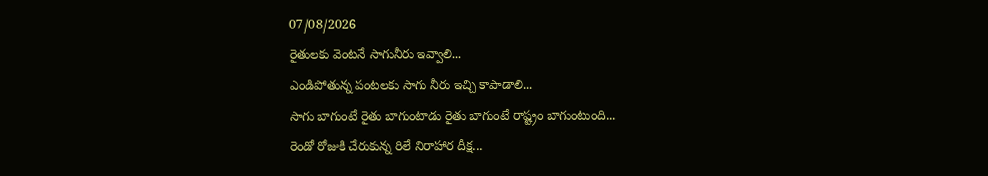07/08/2026
రైతులకు వెంటనే సాగునీరు ఇవ్వాలి...
ఎండిపోతున్న పంటలకు సాగు నీరు ఇచ్చి కాపాడాలి...
సాగు బాగుంటే రైతు బాగుంటాడు రైతు బాగుంటే రాష్ట్రం బాగుంటుంది...
రెండో రోజుకి చేరుకున్న రిలే నిరాహార దీక్ష...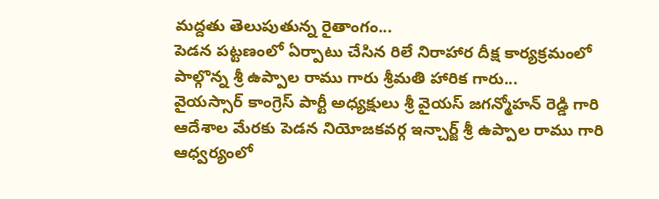మద్దతు తెలుపుతున్న రైతాంగం...
పెడన పట్టణంలో ఏర్పాటు చేసిన రిలే నిరాహార దీక్ష కార్యక్రమంలో పాల్గొన్న శ్రీ ఉప్పాల రాము గారు శ్రీమతి హారిక గారు...
వైయస్సార్ కాంగ్రెస్ పార్టీ అధ్యక్షులు శ్రీ వైయస్ జగన్మోహన్ రెడ్డి గారి ఆదేశాల మేరకు పెడన నియోజకవర్గ ఇన్చార్జ్ శ్రీ ఉప్పాల రాము గారి ఆధ్వర్యంలో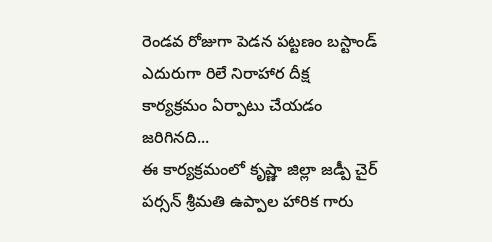రెండవ రోజుగా పెడన పట్టణం బస్టాండ్ ఎదురుగా రిలే నిరాహార దీక్ష కార్యక్రమం ఏర్పాటు చేయడం జరిగినది...
ఈ కార్యక్రమంలో కృష్ణా జిల్లా జడ్పీ చైర్ పర్సన్ శ్రీమతి ఉప్పాల హారిక గారు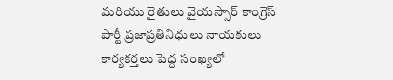మరియు రైతులు వైయస్సార్ కాంగ్రెస్ పార్టీ ప్రజాప్రతినిధులు నాయకులు కార్యకర్తలు పెద్ద సంఖ్యలో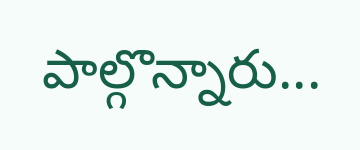పాల్గొన్నారు...